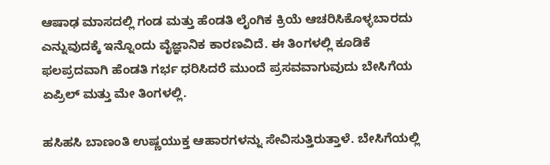ಆಷಾಢ ಮಾಸದಲ್ಲಿ ಗಂಡ ಮತ್ತು ಹೆಂಡತಿ ಲೈಂಗಿಕ ಕ್ರಿಯೆ ಆಚರಿಸಿಕೊಳ್ಳಬಾರದು ಎನ್ನುವುದಕ್ಕೆ ಇನ್ನೊಂದು ವೈಜ್ಞಾನಿಕ ಕಾರಣವಿದೆ. ಈ ತಿಂಗಳಲ್ಲಿ ಕೂಡಿಕೆ ಫಲಪ್ರದವಾಗಿ ಹೆಂಡತಿ ಗರ್ಭ ಧರಿಸಿದರೆ ಮುಂದೆ ಪ್ರಸವವಾಗುವುದು ಬೇಸಿಗೆಯ ಏಪ್ರಿಲ್ ಮತ್ತು ಮೇ ತಿಂಗಳಲ್ಲಿ.

ಹಸಿಹಸಿ ಬಾಣಂತಿ ಉಷ್ಣಯುಕ್ತ ಆಹಾರಗಳನ್ನು ಸೇವಿಸುತ್ತಿರುತ್ತಾಳೆ. ಬೇಸಿಗೆಯಲ್ಲಿ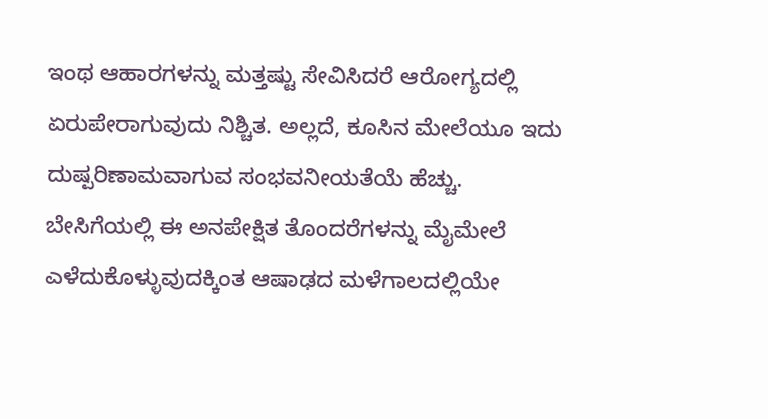ಇಂಥ ಆಹಾರಗಳನ್ನು ಮತ್ತಷ್ಟು ಸೇವಿಸಿದರೆ ಆರೋಗ್ಯದಲ್ಲಿ ಏರುಪೇರಾಗುವುದು ನಿಶ್ಚಿತ. ಅಲ್ಲದೆ, ಕೂಸಿನ ಮೇಲೆಯೂ ಇದು ದುಷ್ಪರಿಣಾಮವಾಗುವ ಸಂಭವನೀಯತೆಯೆ ಹೆಚ್ಚು.
ಬೇಸಿಗೆಯಲ್ಲಿ ಈ ಅನಪೇಕ್ಷಿತ ತೊಂದರೆಗಳನ್ನು ಮೈಮೇಲೆ ಎಳೆದುಕೊಳ್ಳುವುದಕ್ಕಿಂತ ಆಷಾಢದ ಮಳೆಗಾಲದಲ್ಲಿಯೇ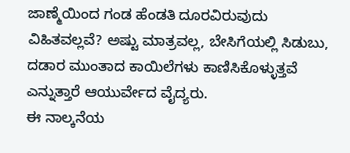ಜಾಣ್ಮೆಯಿಂದ ಗಂಡ ಹೆಂಡತಿ ದೂರವಿರುವುದು ವಿಹಿತವಲ್ಲವೆ? ಅಷ್ಟು ಮಾತ್ರವಲ್ಲ, ಬೇಸಿಗೆಯಲ್ಲಿ ಸಿಡುಬು, ದಡಾರ ಮುಂತಾದ ಕಾಯಿಲೆಗಳು ಕಾಣಿಸಿಕೊಳ್ಳುತ್ತವೆ ಎನ್ನುತ್ತಾರೆ ಆಯುರ್ವೇದ ವೈದ್ಯರು.
ಈ ನಾಲ್ಕನೆಯ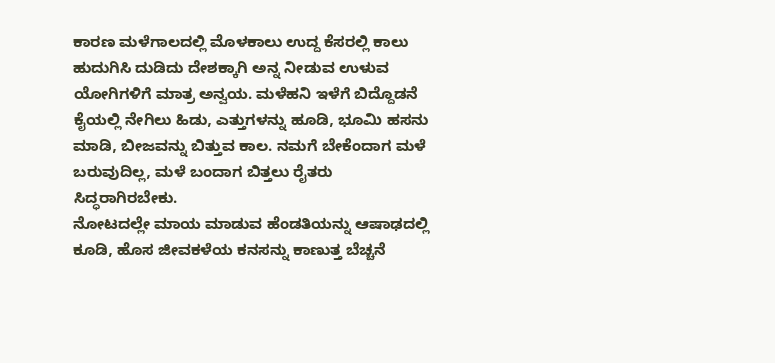ಕಾರಣ ಮಳೆಗಾಲದಲ್ಲಿ ಮೊಳಕಾಲು ಉದ್ದ ಕೆಸರಲ್ಲಿ ಕಾಲು ಹುದುಗಿಸಿ ದುಡಿದು ದೇಶಕ್ಕಾಗಿ ಅನ್ನ ನೀಡುವ ಉಳುವ ಯೋಗಿಗಳಿಗೆ ಮಾತ್ರ ಅನ್ವಯ. ಮಳೆಹನಿ ಇಳೆಗೆ ಬಿದ್ದೊಡನೆ ಕೈಯಲ್ಲಿ ನೇಗಿಲು ಹಿಡು, ಎತ್ತುಗಳನ್ನು ಹೂಡಿ, ಭೂಮಿ ಹಸನು ಮಾಡಿ, ಬೀಜವನ್ನು ಬಿತ್ತುವ ಕಾಲ. ನಮಗೆ ಬೇಕೆಂದಾಗ ಮಳೆ ಬರುವುದಿಲ್ಲ, ಮಳೆ ಬಂದಾಗ ಬಿತ್ತಲು ರೈತರು ಸಿದ್ಧರಾಗಿರಬೇಕು.
ನೋಟದಲ್ಲೇ ಮಾಯ ಮಾಡುವ ಹೆಂಡತಿಯನ್ನು ಆಷಾಢದಲ್ಲಿ ಕೂಡಿ, ಹೊಸ ಜೀವಕಳೆಯ ಕನಸನ್ನು ಕಾಣುತ್ತ ಬೆಚ್ಚನೆ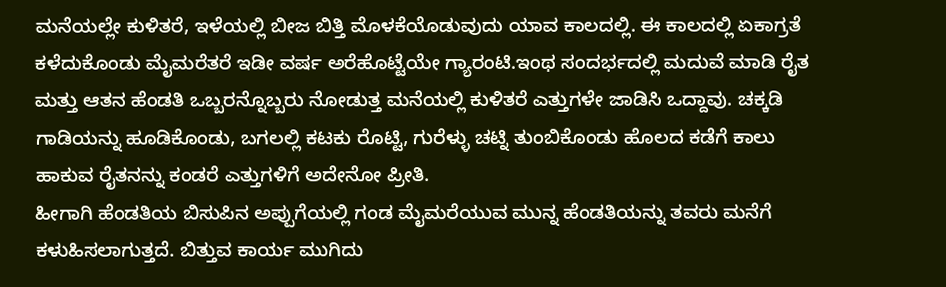ಮನೆಯಲ್ಲೇ ಕುಳಿತರೆ, ಇಳೆಯಲ್ಲಿ ಬೀಜ ಬಿತ್ತಿ ಮೊಳಕೆಯೊಡುವುದು ಯಾವ ಕಾಲದಲ್ಲಿ. ಈ ಕಾಲದಲ್ಲಿ ಏಕಾಗ್ರತೆ ಕಳೆದುಕೊಂಡು ಮೈಮರೆತರೆ ಇಡೀ ವರ್ಷ ಅರೆಹೊಟ್ಟೆಯೇ ಗ್ಯಾರಂಟಿ.ಇಂಥ ಸಂದರ್ಭದಲ್ಲಿ ಮದುವೆ ಮಾಡಿ ರೈತ ಮತ್ತು ಆತನ ಹೆಂಡತಿ ಒಬ್ಬರನ್ನೊಬ್ಬರು ನೋಡುತ್ತ ಮನೆಯಲ್ಲಿ ಕುಳಿತರೆ ಎತ್ತುಗಳೇ ಜಾಡಿಸಿ ಒದ್ದಾವು. ಚಕ್ಕಡಿ ಗಾಡಿಯನ್ನು ಹೂಡಿಕೊಂಡು, ಬಗಲಲ್ಲಿ ಕಟಕು ರೊಟ್ಟಿ, ಗುರೆಳ್ಳು ಚಟ್ನಿ ತುಂಬಿಕೊಂಡು ಹೊಲದ ಕಡೆಗೆ ಕಾಲು ಹಾಕುವ ರೈತನನ್ನು ಕಂಡರೆ ಎತ್ತುಗಳಿಗೆ ಅದೇನೋ ಪ್ರೀತಿ.
ಹೀಗಾಗಿ ಹೆಂಡತಿಯ ಬಿಸುಪಿನ ಅಪ್ಪುಗೆಯಲ್ಲಿ ಗಂಡ ಮೈಮರೆಯುವ ಮುನ್ನ ಹೆಂಡತಿಯನ್ನು ತವರು ಮನೆಗೆ ಕಳುಹಿಸಲಾಗುತ್ತದೆ. ಬಿತ್ತುವ ಕಾರ್ಯ ಮುಗಿದು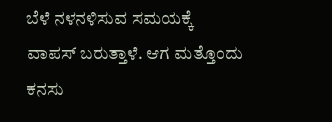ಬೆಳೆ ನಳನಳಿಸುವ ಸಮಯಕ್ಕೆ ವಾಪಸ್ ಬರುತ್ತಾಳೆ. ಆಗ ಮತ್ತೊಂದು ಕನಸು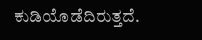ಕುಡಿಯೊಡೆದಿರುತ್ತದೆ.